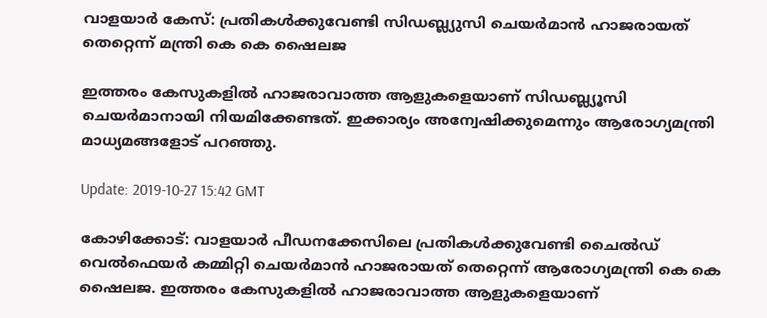വാളയാര്‍ കേസ്: പ്രതികള്‍ക്കുവേണ്ടി സിഡബ്ല്യുസി ചെയര്‍മാന്‍ ഹാജരായത് തെറ്റെന്ന് മന്ത്രി കെ കെ ഷൈലജ

ഇത്തരം കേസുകളില്‍ ഹാജരാവാത്ത ആളുകളെയാണ് സിഡബ്ല്യൂസി ചെയര്‍മാനായി നിയമിക്കേണ്ടത്. ഇക്കാര്യം അന്വേഷിക്കുമെന്നും ആരോഗ്യമന്ത്രി മാധ്യമങ്ങളോട് പറഞ്ഞു.

Update: 2019-10-27 15:42 GMT

കോഴിക്കോട്: വാളയാര്‍ പീഡനക്കേസിലെ പ്രതികള്‍ക്കുവേണ്ടി ചൈല്‍ഡ് വെല്‍ഫെയര്‍ കമ്മിറ്റി ചെയര്‍മാന്‍ ഹാജരായത് തെറ്റെന്ന് ആരോഗ്യമന്ത്രി കെ കെ ഷൈലജ. ഇത്തരം കേസുകളില്‍ ഹാജരാവാത്ത ആളുകളെയാണ്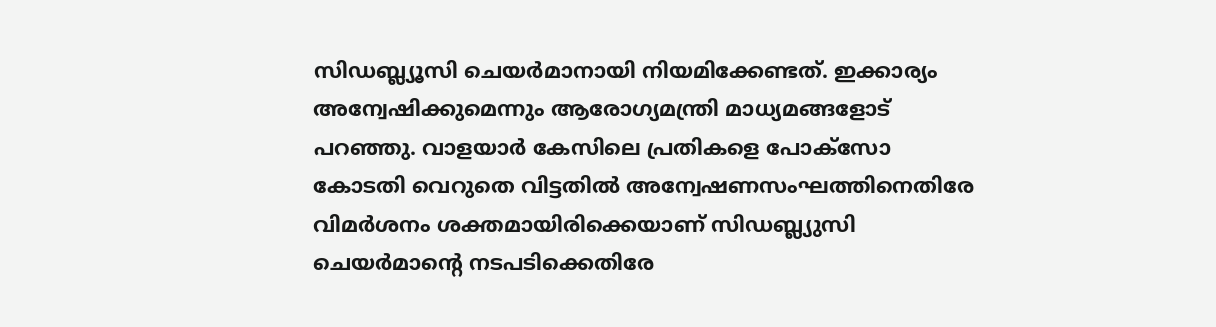സിഡബ്ല്യൂസി ചെയര്‍മാനായി നിയമിക്കേണ്ടത്. ഇക്കാര്യം അന്വേഷിക്കുമെന്നും ആരോഗ്യമന്ത്രി മാധ്യമങ്ങളോട് പറഞ്ഞു. വാളയാര്‍ കേസിലെ പ്രതികളെ പോക്‌സോ കോടതി വെറുതെ വിട്ടതില്‍ അന്വേഷണസംഘത്തിനെതിരേ വിമര്‍ശനം ശക്തമായിരിക്കെയാണ് സിഡബ്ല്യുസി ചെയര്‍മാന്റെ നടപടിക്കെതിരേ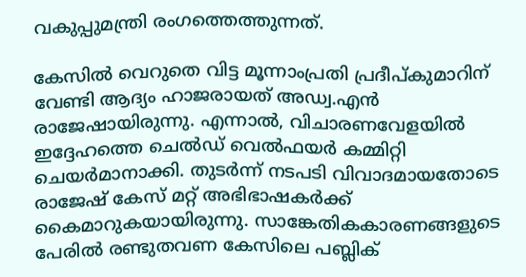വകുപ്പുമന്ത്രി രംഗത്തെത്തുന്നത്.

കേസില്‍ വെറുതെ വിട്ട മൂന്നാംപ്രതി പ്രദീപ്കുമാറിന് വേണ്ടി ആദ്യം ഹാജരായത് അഡ്വ.എന്‍ രാജേഷായിരുന്നു. എന്നാല്‍, വിചാരണവേളയില്‍ ഇദ്ദേഹത്തെ ചെല്‍ഡ് വെല്‍ഫയര്‍ കമ്മിറ്റി ചെയര്‍മാനാക്കി. തുടര്‍ന്ന് നടപടി വിവാദമായതോടെ രാജേഷ് കേസ് മറ്റ് അഭിഭാഷകര്‍ക്ക് കൈമാറുകയായിരുന്നു. സാങ്കേതികകാരണങ്ങളുടെ പേരില്‍ രണ്ടുതവണ കേസിലെ പബ്ലിക്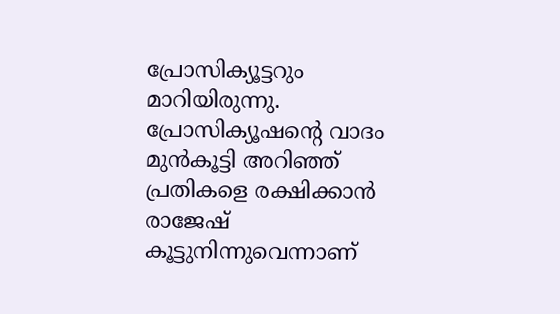പ്രോസിക്യൂട്ടറും മാറിയിരുന്നു. പ്രോസിക്യൂഷന്റെ വാദം മുന്‍കൂട്ടി അറിഞ്ഞ് പ്രതികളെ രക്ഷിക്കാന്‍ രാജേഷ് കൂട്ടുനിന്നുവെന്നാണ്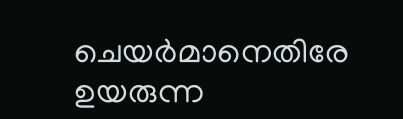ചെയര്‍മാനെതിരേ ഉയരുന്ന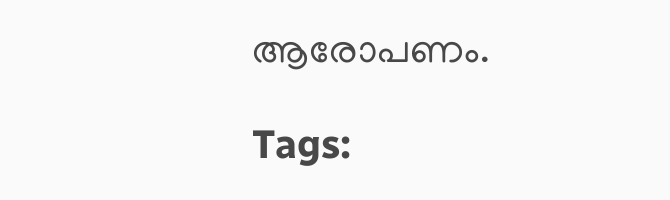ആരോപണം.

Tags: